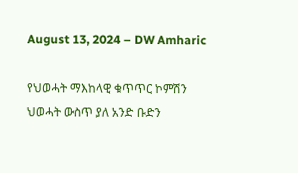August 13, 2024 – DW Amharic

የህወሓት ማእከላዊ ቁጥጥር ኮምሽን ህወሓት ውስጥ ያለ አንድ ቡድን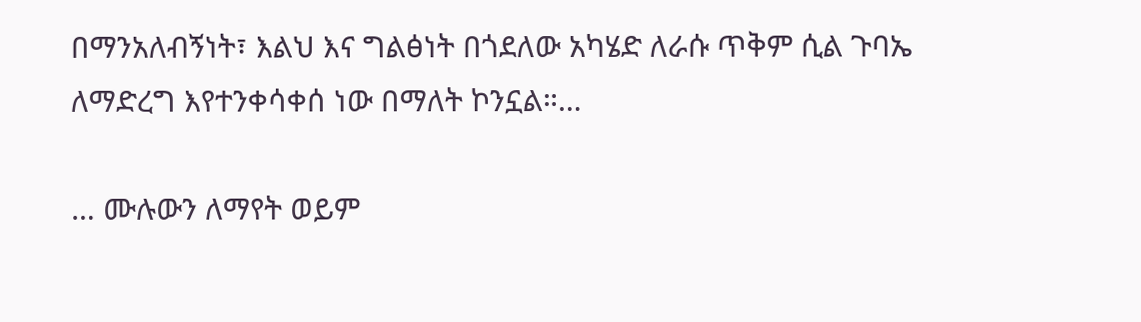በማንአለብኝነት፣ እልህ እና ግልፅነት በጎደለው አካሄድ ለራሱ ጥቅም ሲል ጉባኤ ለማድረግ እየተንቀሳቀሰ ነው በማለት ኮንኗል።…

… ሙሉውን ለማየት ወይም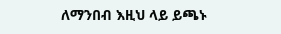ለማንበብ እዚህ ላይ ይጫኑ